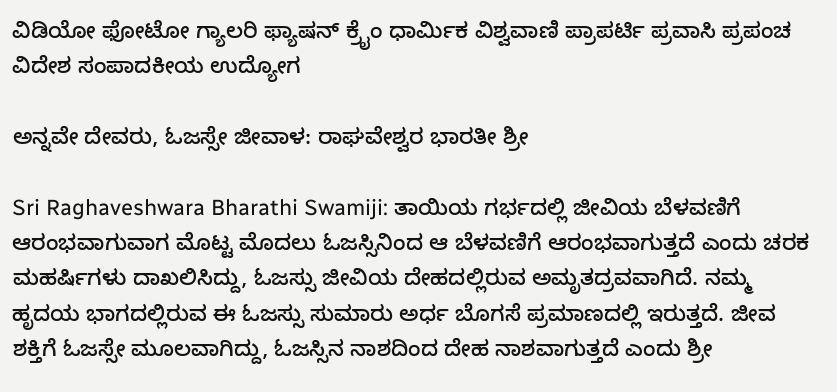ವಿಡಿಯೋ ಫೋಟೋ ಗ್ಯಾಲರಿ ಫ್ಯಾಷನ್ ಕ್ರೈಂ ಧಾರ್ಮಿಕ ವಿಶ್ವವಾಣಿ ಪ್ರಾಪರ್ಟಿ ಪ್ರವಾಸಿ ಪ್ರಪಂಚ ವಿದೇಶ ಸಂಪಾದಕೀಯ ಉದ್ಯೋಗ

ಅನ್ನವೇ ದೇವರು, ಓಜಸ್ಸೇ ಜೀವಾಳ: ರಾಘವೇಶ್ವರ ಭಾರತೀ ಶ್ರೀ

Sri Raghaveshwara Bharathi Swamiji: ತಾಯಿಯ ಗರ್ಭದಲ್ಲಿ ಜೀವಿಯ ಬೆಳವಣಿಗೆ ಆರಂಭವಾಗುವಾಗ ಮೊಟ್ಟ ಮೊದಲು ಓಜಸ್ಸಿನಿಂದ ಆ ಬೆಳವಣಿಗೆ ಆರಂಭವಾಗುತ್ತದೆ ಎಂದು ಚರಕ ಮಹರ್ಷಿಗಳು ದಾಖಲಿಸಿದ್ದು, ಓಜಸ್ಸು ಜೀವಿಯ ದೇಹದಲ್ಲಿರುವ ಅಮೃತದ್ರವವಾಗಿದೆ. ನಮ್ಮ ಹೃದಯ ಭಾಗದಲ್ಲಿರುವ ಈ ಓಜಸ್ಸು ಸುಮಾರು ಅರ್ಧ ಬೊಗಸೆ ಪ್ರಮಾಣದಲ್ಲಿ ಇರುತ್ತದೆ. ಜೀವ ಶಕ್ತಿಗೆ ಓಜಸ್ಸೇ ಮೂಲವಾಗಿದ್ದು, ಓಜಸ್ಸಿನ ನಾಶದಿಂದ ದೇಹ ನಾಶವಾಗುತ್ತದೆ ಎಂದು ಶ್ರೀ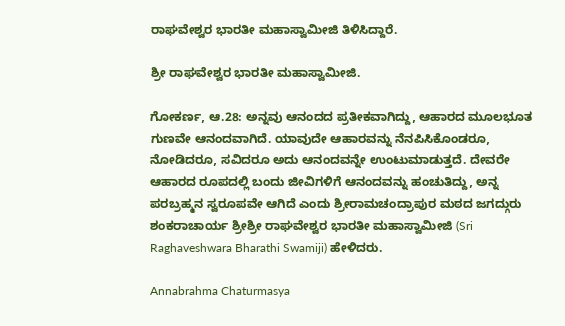ರಾಘವೇಶ್ವರ ಭಾರತೀ ಮಹಾಸ್ವಾಮೀಜಿ ತಿಳಿಸಿದ್ದಾರೆ.

ಶ್ರೀ ರಾಘವೇಶ್ವರ ಭಾರತೀ ಮಹಾಸ್ವಾಮೀಜಿ.

ಗೋಕರ್ಣ, ಆ.28: ಅನ್ನವು ಆನಂದದ ಪ್ರತೀಕವಾಗಿದ್ದು, ಆಹಾರದ ಮೂಲಭೂತ ಗುಣವೇ ಆನಂದವಾಗಿದೆ. ಯಾವುದೇ ಆಹಾರವನ್ನು ನೆನಪಿಸಿಕೊಂಡರೂ, ನೋಡಿದರೂ, ಸವಿದರೂ ಅದು ಆನಂದವನ್ನೇ ಉಂಟುಮಾಡುತ್ತದೆ. ದೇವರೇ ಆಹಾರದ ರೂಪದಲ್ಲಿ ಬಂದು ಜೀವಿಗಳಿಗೆ ಆನಂದವನ್ನು ಹಂಚುತಿದ್ದು, ಅನ್ನ ಪರಬ್ರಹ್ಮನ ಸ್ವರೂಪವೇ ಆಗಿದೆ ಎಂದು ಶ್ರೀರಾಮಚಂದ್ರಾಪುರ ಮಠದ ಜಗದ್ಗುರು ಶಂಕರಾಚಾರ್ಯ ಶ್ರೀಶ್ರೀ ರಾಘವೇಶ್ವರ ಭಾರತೀ ಮಹಾಸ್ವಾಮೀಜಿ (Sri Raghaveshwara Bharathi Swamiji) ಹೇಳಿದರು.

Annabrahma Chaturmasya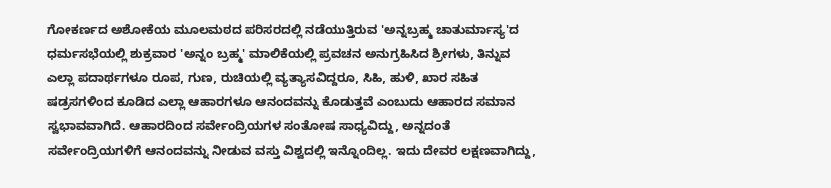ಗೋಕರ್ಣದ ಅಶೋಕೆಯ ಮೂಲಮಠದ ಪರಿಸರದಲ್ಲಿ ನಡೆಯುತ್ತಿರುವ 'ಅನ್ನಬ್ರಹ್ಮ ಚಾತುರ್ಮಾಸ್ಯ'ದ ಧರ್ಮಸಭೆಯಲ್ಲಿ ಶುಕ್ರವಾರ 'ಅನ್ನಂ ಬ್ರಹ್ಮ' ಮಾಲಿಕೆಯಲ್ಲಿ ಪ್ರವಚನ ಅನುಗ್ರಹಿಸಿದ ಶ್ರೀಗಳು, ತಿನ್ನುವ ಎಲ್ಲಾ ಪದಾರ್ಥಗಳೂ ರೂಪ, ಗುಣ, ರುಚಿಯಲ್ಲಿ ವ್ಯತ್ಯಾಸವಿದ್ದರೂ, ಸಿಹಿ, ಹುಳಿ, ಖಾರ ಸಹಿತ ಷಡ್ರಸಗಳಿಂದ ಕೂಡಿದ ಎಲ್ಲಾ ಆಹಾರಗಳೂ ಆನಂದವನ್ನು ಕೊಡುತ್ತವೆ ಎಂಬುದು ಆಹಾರದ ಸಮಾನ ಸ್ವಭಾವವಾಗಿದೆ. ಆಹಾರದಿಂದ ಸರ್ವೇಂದ್ರಿಯಗಳ ಸಂತೋಷ ಸಾಧ್ಯವಿದ್ದು, ಅನ್ನದಂತೆ ಸರ್ವೇಂದ್ರಿಯಗಳಿಗೆ ಆನಂದವನ್ನು ನೀಡುವ ವಸ್ತು ವಿಶ್ವದಲ್ಲಿ ಇನ್ನೊಂದಿಲ್ಲ. ಇದು ದೇವರ ಲಕ್ಷಣವಾಗಿದ್ದು,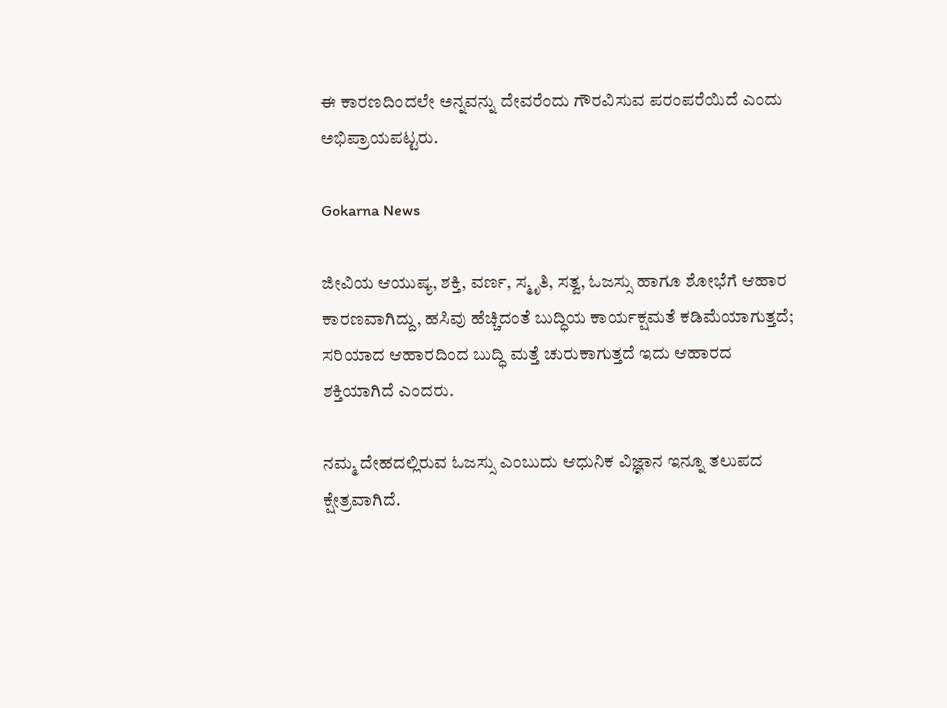ಈ ಕಾರಣದಿಂದಲೇ ಅನ್ನವನ್ನು ದೇವರೆಂದು ಗೌರವಿಸುವ ಪರಂಪರೆಯಿದೆ ಎಂದು ಅಭಿಪ್ರಾಯಪಟ್ಟರು.

Gokarna News

ಜೀವಿಯ ಆಯುಷ್ಯ, ಶಕ್ತಿ, ವರ್ಣ, ಸ್ಮೃತಿ, ಸತ್ವ, ಓಜಸ್ಸು ಹಾಗೂ ಶೋಭೆಗೆ ಆಹಾರ ಕಾರಣವಾಗಿದ್ದು, ಹಸಿವು ಹೆಚ್ಚಿದಂತೆ ಬುದ್ಧಿಯ ಕಾರ್ಯಕ್ಷಮತೆ ಕಡಿಮೆಯಾಗುತ್ತದೆ; ಸರಿಯಾದ ಆಹಾರದಿಂದ ಬುದ್ಧಿ ಮತ್ತೆ ಚುರುಕಾಗುತ್ತದೆ ಇದು ಆಹಾರದ ಶಕ್ತಿಯಾಗಿದೆ ಎಂದರು.

ನಮ್ಮ ದೇಹದಲ್ಲಿರುವ ಓಜಸ್ಸು ಎಂಬುದು ಆಧುನಿಕ ವಿಜ್ಞಾನ ಇನ್ನೂ ತಲುಪದ ಕ್ಷೇತ್ರವಾಗಿದೆ.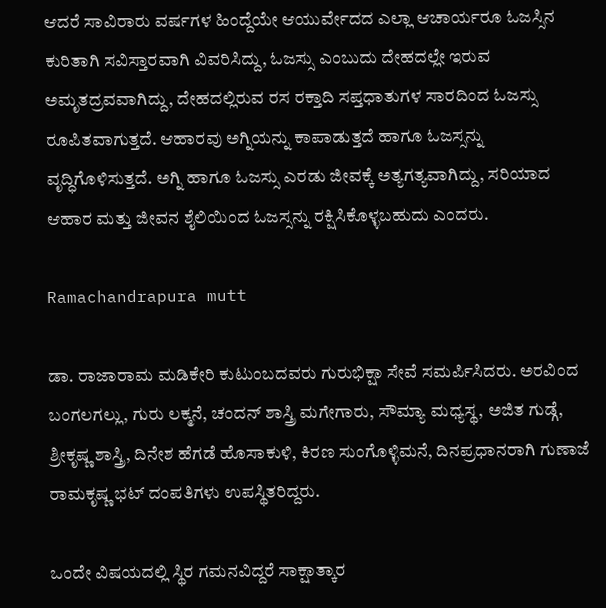ಆದರೆ ಸಾವಿರಾರು ವರ್ಷಗಳ ಹಿಂದ್ದೆಯೇ ಆಯುರ್ವೇದದ ಎಲ್ಲಾ ಆಚಾರ್ಯರೂ ಓಜಸ್ಸಿನ ಕುರಿತಾಗಿ ಸವಿಸ್ತಾರವಾಗಿ ವಿವರಿಸಿದ್ದು, ಓಜಸ್ಸು ಎಂಬುದು ದೇಹದಲ್ಲೇ ಇರುವ ಅಮೃತದ್ರವವಾಗಿದ್ದು, ದೇಹದಲ್ಲಿರುವ ರಸ ರಕ್ತಾದಿ ಸಪ್ತಧಾತುಗಳ ಸಾರದಿಂದ ಓಜಸ್ಸು ರೂಪಿತವಾಗುತ್ತದೆ. ಆಹಾರವು ಅಗ್ನಿಯನ್ನು ಕಾಪಾಡುತ್ತದೆ ಹಾಗೂ ಓಜಸ್ಸನ್ನು ವೃದ್ಧಿಗೊಳಿಸುತ್ತದೆ. ಅಗ್ನಿ ಹಾಗೂ ಓಜಸ್ಸು ಎರಡು ಜೀವಕ್ಕೆ ಅತ್ಯಗತ್ಯವಾಗಿದ್ದು, ಸರಿಯಾದ ಆಹಾರ ಮತ್ತು ಜೀವನ ಶೈಲಿಯಿಂದ ಓಜಸ್ಸನ್ನು ರಕ್ಷಿಸಿಕೊಳ್ಳಬಹುದು ಎಂದರು.

Ramachandrapura mutt

ಡಾ. ರಾಜಾರಾಮ ಮಡಿಕೇರಿ ಕುಟುಂಬದವರು ಗುರುಭಿಕ್ಷಾ ಸೇವೆ ಸಮರ್ಪಿಸಿದರು. ಅರವಿಂದ ಬಂಗಲಗಲ್ಲು, ಗುರು ಲಕ್ಮನೆ, ಚಂದನ್ ಶಾಸ್ತ್ರಿ ಮಗೇಗಾರು, ಸೌಮ್ಯಾ ಮಧ್ಯಸ್ಥ, ಅಜಿತ ಗುಡ್ಗೆ, ಶ್ರೀಕೃಷ್ಣ ಶಾಸ್ತ್ರಿ, ದಿನೇಶ ಹೆಗಡೆ ಹೊಸಾಕುಳಿ, ಕಿರಣ ಸುಂಗೊಳ್ಳಿಮನೆ, ದಿನಪ್ರಧಾನರಾಗಿ ಗುಣಾಜೆ ರಾಮಕೃಷ್ಣ ಭಟ್ ದಂಪತಿಗಳು ಉಪಸ್ಥಿತರಿದ್ದರು.

ಒಂದೇ ವಿಷಯದಲ್ಲಿ ಸ್ಥಿರ ಗಮನವಿದ್ದರೆ ಸಾಕ್ಷಾತ್ಕಾರ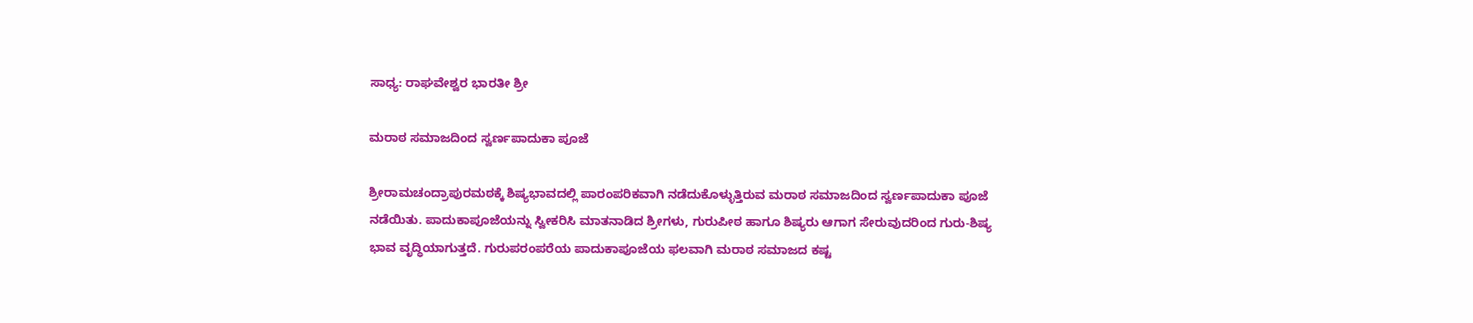ಸಾಧ್ಯ: ರಾಘವೇಶ್ವರ ಭಾರತೀ ಶ್ರೀ

ಮರಾಠ ಸಮಾಜದಿಂದ ಸ್ವರ್ಣಪಾದುಕಾ ಪೂಜೆ

ಶ್ರೀರಾಮಚಂದ್ರಾಪುರಮಠಕ್ಕೆ ಶಿಷ್ಯಭಾವದಲ್ಲಿ ಪಾರಂಪರಿಕವಾಗಿ ನಡೆದುಕೊಳ್ಳುತ್ತಿರುವ ಮರಾಠ ಸಮಾಜದಿಂದ ಸ್ವರ್ಣಪಾದುಕಾ ಪೂಜೆ ನಡೆಯಿತು. ಪಾದುಕಾಪೂಜೆಯನ್ನು ಸ್ವೀಕರಿಸಿ ಮಾತನಾಡಿದ ಶ್ರೀಗಳು, ಗುರುಪೀಠ ಹಾಗೂ ಶಿಷ್ಯರು ಆಗಾಗ ಸೇರುವುದರಿಂದ ಗುರು-ಶಿಷ್ಯ ಭಾವ ವೃದ್ಧಿಯಾಗುತ್ತದೆ. ಗುರುಪರಂಪರೆಯ ಪಾದುಕಾಪೂಜೆಯ ಫಲವಾಗಿ ಮರಾಠ ಸಮಾಜದ ಕಷ್ಟ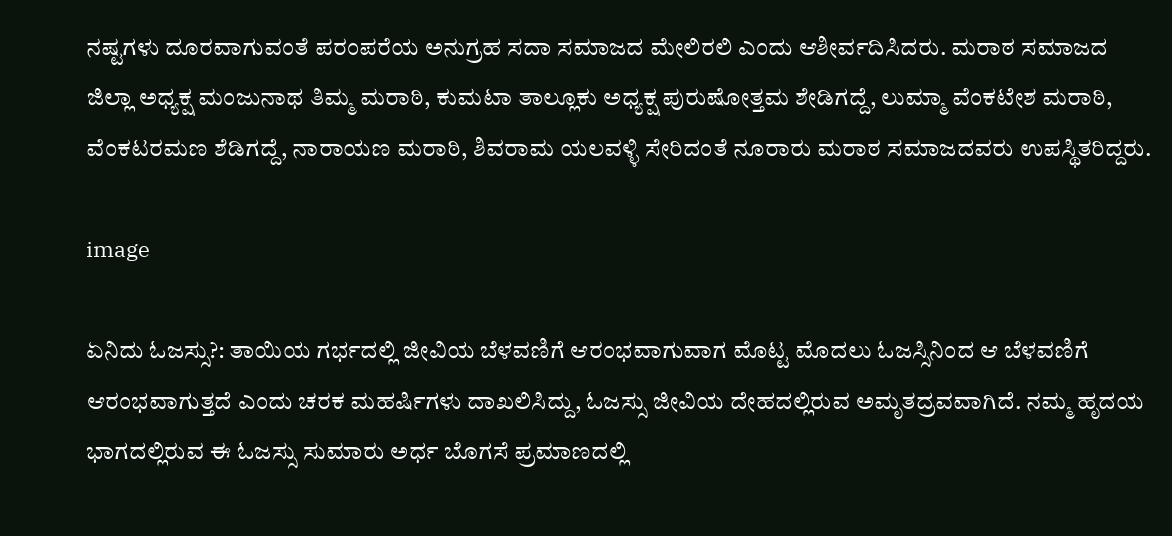ನಷ್ಟಗಳು ದೂರವಾಗುವಂತೆ ಪರಂಪರೆಯ ಅನುಗ್ರಹ ಸದಾ ಸಮಾಜದ ಮೇಲಿರಲಿ ಎಂದು ಆಶೀರ್ವದಿಸಿದರು. ಮರಾಠ ಸಮಾಜದ ಜಿಲ್ಲಾ ಅಧ್ಯಕ್ಷ ಮಂಜುನಾಥ ತಿಮ್ಮ ಮರಾಠಿ, ಕುಮಟಾ ತಾಲ್ಲೂಕು ಅಧ್ಯಕ್ಷ ಪುರುಷೋತ್ತಮ ಶೇಡಿಗದ್ದೆ, ಲುಮ್ಮಾ ವೆಂಕಟೇಶ ಮರಾಠಿ, ವೆಂಕಟರಮಣ ಶೆಡಿಗದ್ದೆ, ನಾರಾಯಣ ಮರಾಠಿ, ಶಿವರಾಮ ಯಲವಳ್ಳಿ ಸೇರಿದಂತೆ ನೂರಾರು ಮರಾಠ ಸಮಾಜದವರು ಉಪಸ್ಥಿತರಿದ್ದರು.

image

ಏನಿದು ಓಜಸ್ಸು?: ತಾಯಿಯ ಗರ್ಭದಲ್ಲಿ ಜೀವಿಯ ಬೆಳವಣಿಗೆ ಆರಂಭವಾಗುವಾಗ ಮೊಟ್ಟ ಮೊದಲು ಓಜಸ್ಸಿನಿಂದ ಆ ಬೆಳವಣಿಗೆ ಆರಂಭವಾಗುತ್ತದೆ ಎಂದು ಚರಕ ಮಹರ್ಷಿಗಳು ದಾಖಲಿಸಿದ್ದು, ಓಜಸ್ಸು ಜೀವಿಯ ದೇಹದಲ್ಲಿರುವ ಅಮೃತದ್ರವವಾಗಿದೆ. ನಮ್ಮ ಹೃದಯ ಭಾಗದಲ್ಲಿರುವ ಈ ಓಜಸ್ಸು ಸುಮಾರು ಅರ್ಧ ಬೊಗಸೆ ಪ್ರಮಾಣದಲ್ಲಿ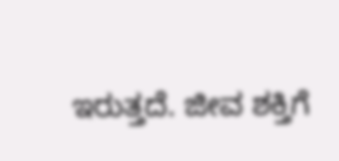ಇರುತ್ತದೆ. ಜೀವ ಶಕ್ತಿಗೆ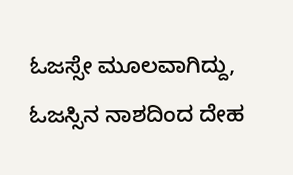ಓಜಸ್ಸೇ ಮೂಲವಾಗಿದ್ದು, ಓಜಸ್ಸಿನ ನಾಶದಿಂದ ದೇಹ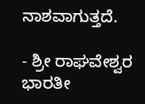ನಾಶವಾಗುತ್ತದೆ.

- ಶ್ರೀ ರಾಘವೇಶ್ವರ ಭಾರತೀ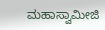ಮಹಾಸ್ವಾಮೀಜಿ